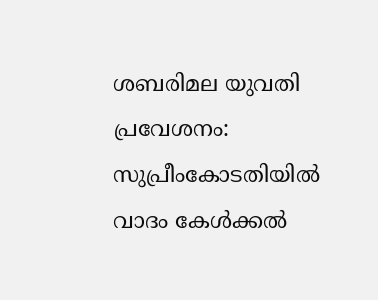ശബരിമല യുവതി പ്രവേശനം: സുപ്രീംകോടതിയില്‍ വാദം കേള്‍ക്കല്‍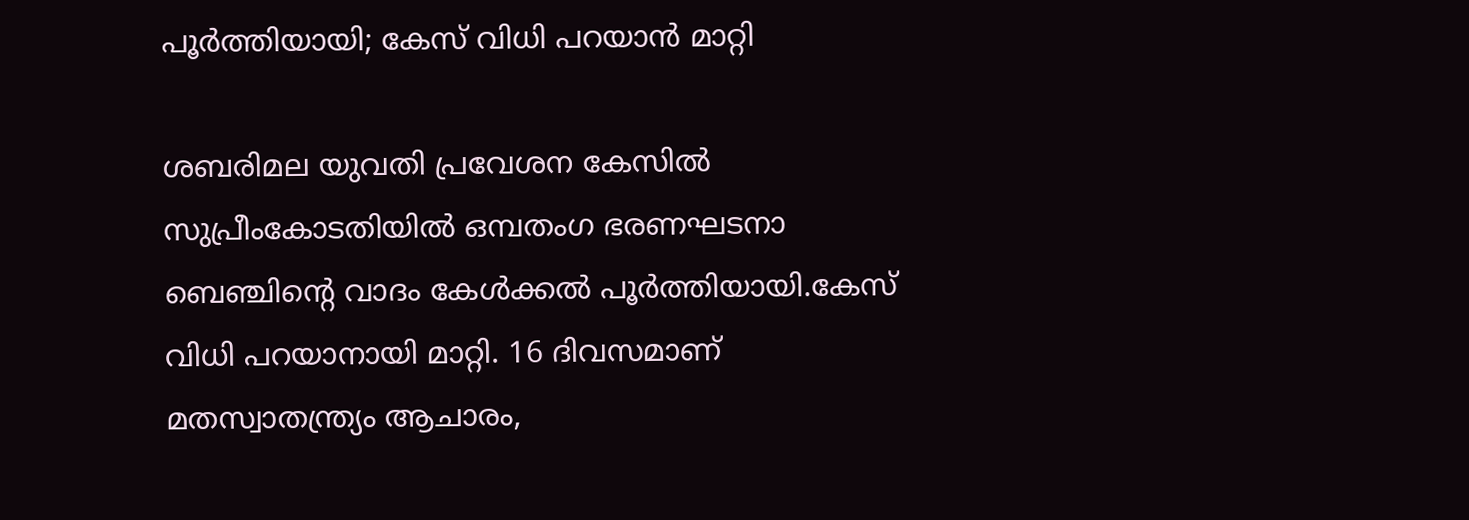പൂര്‍ത്തിയായി; കേസ് വിധി പറയാൻ മാറ്റി

ശബരിമല യുവതി പ്രവേശന കേസില്‍ സുപ്രീംകോടതിയില്‍ ഒമ്പതംഗ ഭരണഘടനാ ബെഞ്ചിന്റെ വാദം കേള്‍ക്കല്‍ പൂർത്തിയായി.കേസ് വിധി പറയാനായി മാറ്റി. 16 ദിവസമാണ് മതസ്വാതന്ത്ര്യം ആചാരം,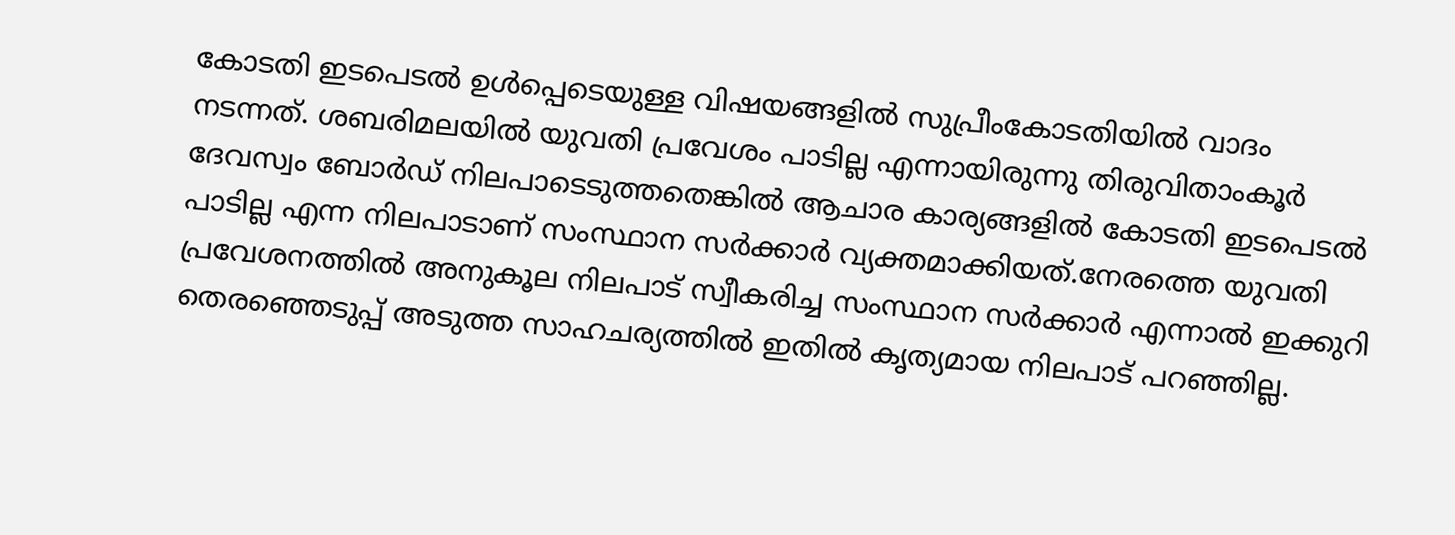കോടതി ഇടപെടല്‍ ഉള്‍പ്പെടെയുള്ള വിഷയങ്ങളില്‍ സുപ്രീംകോടതിയില്‍ വാദം നടന്നത്. ശബരിമലയില്‍ യുവതി പ്രവേശം പാടില്ല എന്നായിരുന്നു തിരുവിതാംകൂർ ദേവസ്വം ബോർഡ് നിലപാടെടുത്തതെങ്കില്‍ ആചാര കാര്യങ്ങളില്‍ കോടതി ഇടപെടല്‍ പാടില്ല എന്ന നിലപാടാണ് സംസ്ഥാന സർക്കാർ വ്യക്തമാക്കിയത്.നേരത്തെ യുവതി പ്രവേശനത്തില്‍ അനുകൂല നിലപാട് സ്വീകരിച്ച സംസ്ഥാന സർക്കാർ എന്നാല്‍ ഇക്കുറി തെരഞ്ഞെടുപ്പ് അടുത്ത സാഹചര്യത്തില്‍ ഇതില്‍ കൃത്യമായ നിലപാട് പറഞ്ഞില്ല.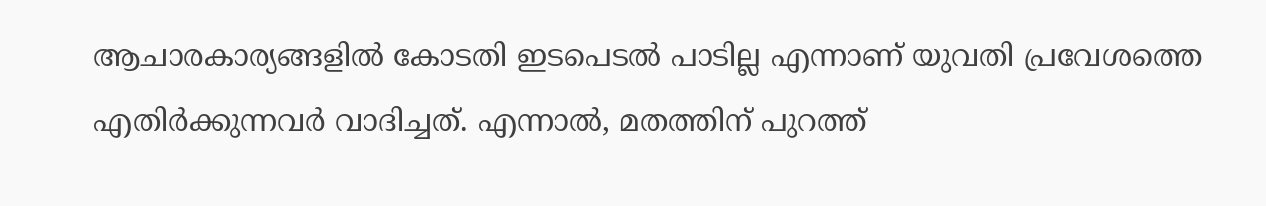ആചാരകാര്യങ്ങളില്‍ കോടതി ഇടപെടല്‍ പാടില്ല എന്നാണ് യുവതി പ്രവേശത്തെ എതിർക്കുന്നവർ വാദിച്ചത്. എന്നാല്‍, മതത്തിന് പുറത്ത്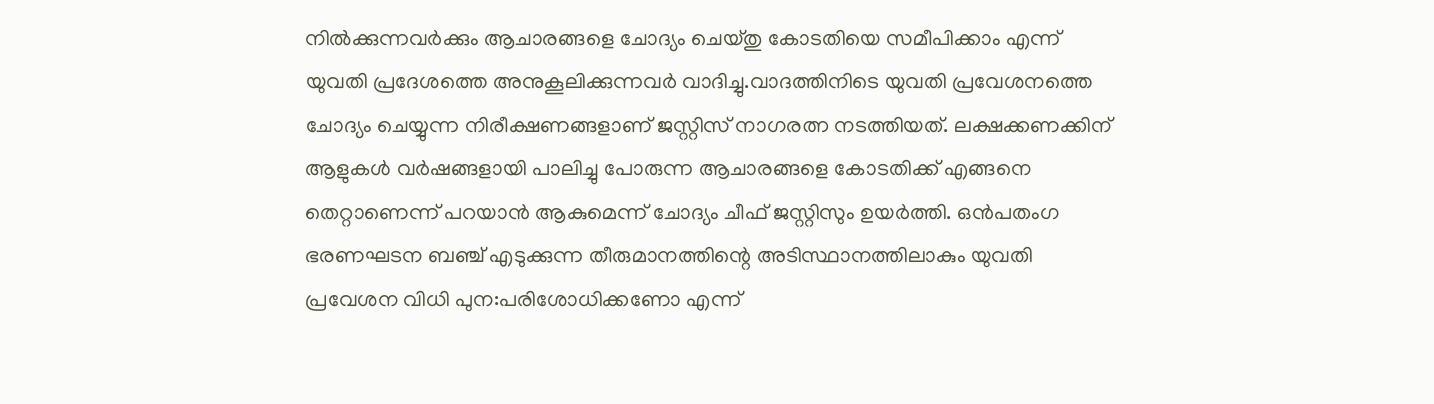നില്‍ക്കുന്നവർക്കും ആചാരങ്ങളെ ചോദ്യം ചെയ്തു കോടതിയെ സമീപിക്കാം എന്ന് യുവതി പ്രദേശത്തെ അനുകൂലിക്കുന്നവർ വാദിച്ചു.വാദത്തിനിടെ യുവതി പ്രവേശനത്തെ ചോദ്യം ചെയ്യുന്ന നിരീക്ഷണങ്ങളാണ് ജസ്റ്റിസ് നാഗരത്ന നടത്തിയത്. ലക്ഷക്കണക്കിന് ആളുകള്‍ വർഷങ്ങളായി പാലിച്ചു പോരുന്ന ആചാരങ്ങളെ കോടതിക്ക് എങ്ങനെ തെറ്റാണെന്ന് പറയാൻ ആകുമെന്ന് ചോദ്യം ചീഫ് ജസ്റ്റിസും ഉയർത്തി. ഒൻപതംഗ ഭരണഘടന ബഞ്ച് എടുക്കുന്ന തീരുമാനത്തിന്റെ അടിസ്ഥാനത്തിലാകും യുവതി പ്രവേശന വിധി പുന:പരിശോധിക്കണോ എന്ന്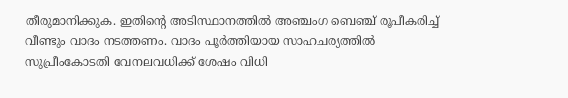തീരുമാനിക്കുക. ഇതിൻ്റെ അടിസ്ഥാനത്തില്‍ അഞ്ചംഗ ബെഞ്ച് രൂപീകരിച്ച്‌ വീണ്ടും വാദം നടത്തണം. വാദം പൂർത്തിയായ സാഹചര്യത്തില്‍ സുപ്രീംകോടതി വേനലവധിക്ക് ശേഷം വിധി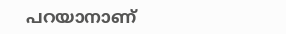പറയാനാണ്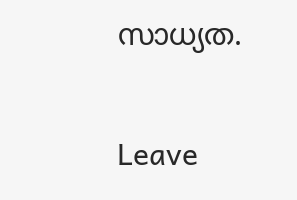സാധ്യത.

Leave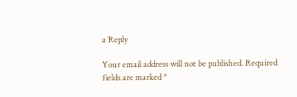a Reply

Your email address will not be published. Required fields are marked *